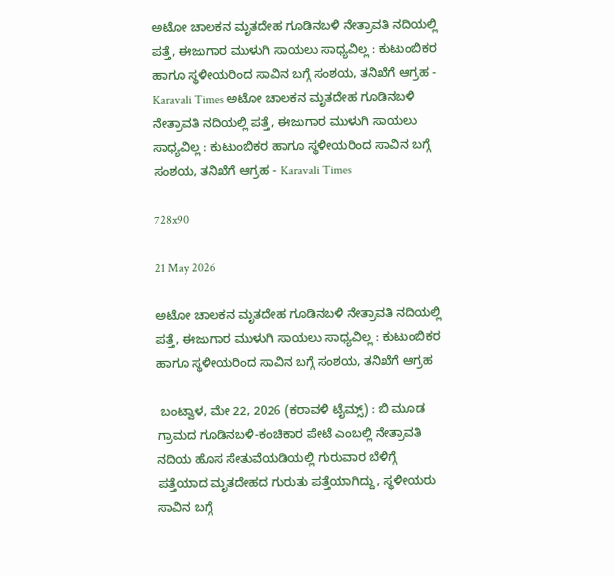ಅಟೋ ಚಾಲಕನ ಮೃತದೇಹ ಗೂಡಿನಬಳಿ ನೇತ್ರಾವತಿ ನದಿಯಲ್ಲಿ ಪತ್ತೆ, ಈಜುಗಾರ ಮುಳುಗಿ ಸಾಯಲು ಸಾಧ್ಯವಿಲ್ಲ : ಕುಟುಂಬಿಕರ ಹಾಗೂ ಸ್ಥಳೀಯರಿಂದ ಸಾವಿನ ಬಗ್ಗೆ ಸಂಶಯ, ತನಿಖೆಗೆ ಆಗ್ರಹ - Karavali Times ಅಟೋ ಚಾಲಕನ ಮೃತದೇಹ ಗೂಡಿನಬಳಿ ನೇತ್ರಾವತಿ ನದಿಯಲ್ಲಿ ಪತ್ತೆ, ಈಜುಗಾರ ಮುಳುಗಿ ಸಾಯಲು ಸಾಧ್ಯವಿಲ್ಲ : ಕುಟುಂಬಿಕರ ಹಾಗೂ ಸ್ಥಳೀಯರಿಂದ ಸಾವಿನ ಬಗ್ಗೆ ಸಂಶಯ, ತನಿಖೆಗೆ ಆಗ್ರಹ - Karavali Times

728x90

21 May 2026

ಅಟೋ ಚಾಲಕನ ಮೃತದೇಹ ಗೂಡಿನಬಳಿ ನೇತ್ರಾವತಿ ನದಿಯಲ್ಲಿ ಪತ್ತೆ, ಈಜುಗಾರ ಮುಳುಗಿ ಸಾಯಲು ಸಾಧ್ಯವಿಲ್ಲ : ಕುಟುಂಬಿಕರ ಹಾಗೂ ಸ್ಥಳೀಯರಿಂದ ಸಾವಿನ ಬಗ್ಗೆ ಸಂಶಯ, ತನಿಖೆಗೆ ಆಗ್ರಹ

 ಬಂಟ್ವಾಳ, ಮೇ 22, 2026 (ಕರಾವಳಿ ಟೈಮ್ಸ್) : ಬಿ ಮೂಡ ಗ್ರಾಮದ ಗೂಡಿನಬಳಿ-ಕಂಚಿಕಾರ ಪೇಟೆ ಎಂಬಲ್ಲಿ ನೇತ್ರಾವತಿ ನದಿಯ ಹೊಸ ಸೇತುವೆಯಡಿಯಲ್ಲಿ ಗುರುವಾರ ಬೆಳಿಗ್ಗೆ ಪತ್ತೆಯಾದ ಮೃತದೇಹದ ಗುರುತು ಪತ್ತೆಯಾಗಿದ್ದು, ಸ್ಥಳೀಯರು ಸಾವಿನ ಬಗ್ಗೆ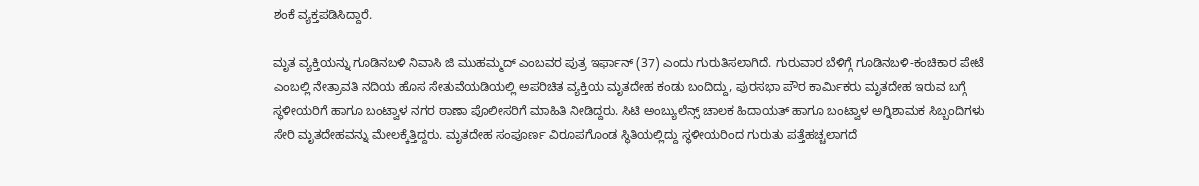ಶಂಕೆ ವ್ಯಕ್ತಪಡಿಸಿದ್ದಾರೆ.

ಮೃತ ವ್ಯಕ್ತಿಯನ್ನು ಗೂಡಿನಬಳಿ ನಿವಾಸಿ ಜಿ ಮುಹಮ್ಮದ್ ಎಂಬವರ ಪುತ್ರ ಇರ್ಫಾನ್ (37) ಎಂದು ಗುರುತಿಸಲಾಗಿದೆ. ಗುರುವಾರ ಬೆಳಿಗ್ಗೆ ಗೂಡಿನಬಳಿ-ಕಂಚಿಕಾರ ಪೇಟೆ ಎಂಬಲ್ಲಿ ನೇತ್ರಾವತಿ ನದಿಯ ಹೊಸ ಸೇತುವೆಯಡಿಯಲ್ಲಿ ಅಪರಿಚಿತ ವ್ಯಕ್ತಿಯ ಮೃತದೇಹ ಕಂಡು ಬಂದಿದ್ದು, ಪುರಸಭಾ ಪೌರ ಕಾರ್ಮಿಕರು ಮೃತದೇಹ ಇರುವ ಬಗ್ಗೆ ಸ್ಥಳೀಯರಿಗೆ ಹಾಗೂ ಬಂಟ್ವಾಳ ನಗರ ಠಾಣಾ ಪೊಲೀಸರಿಗೆ ಮಾಹಿತಿ ನೀಡಿದ್ದರು. ಸಿಟಿ ಅಂಬ್ಯುಲೆನ್ಸ್ ಚಾಲಕ ಹಿದಾಯತ್ ಹಾಗೂ ಬಂಟ್ವಾಳ ಅಗ್ನಿಶಾಮಕ ಸಿಬ್ಬಂದಿಗಳು ಸೇರಿ ಮೃತದೇಹವನ್ನು ಮೇಲಕ್ಕೆತ್ತಿದ್ದರು. ಮೃತದೇಹ ಸಂಪೂರ್ಣ ವಿರೂಪಗೊಂಡ ಸ್ಥಿತಿಯಲ್ಲಿದ್ದು ಸ್ಥಳೀಯರಿಂದ ಗುರುತು ಪತ್ತೆಹಚ್ಚಲಾಗದೆ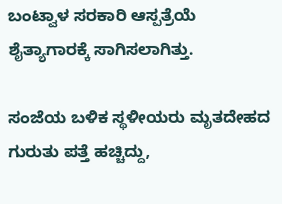ಬಂಟ್ವಾಳ ಸರಕಾರಿ ಆಸ್ಪತ್ರೆಯೆ ಶೈತ್ಯಾಗಾರಕ್ಕೆ ಸಾಗಿಸಲಾಗಿತ್ತು.

ಸಂಜೆಯ ಬಳಿಕ ಸ್ಥಳೀಯರು ಮೃತದೇಹದ ಗುರುತು ಪತ್ತೆ ಹಚ್ಚಿದ್ದು,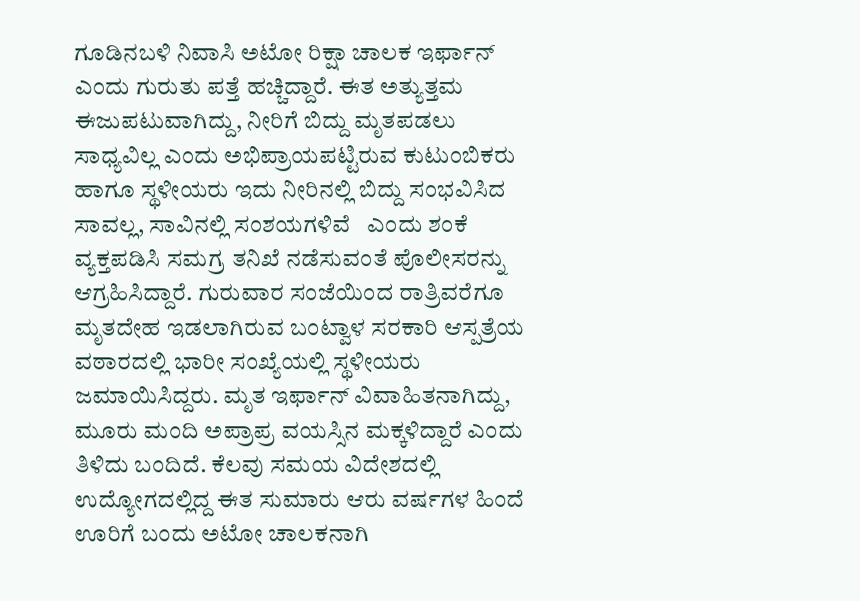ಗೂಡಿನಬಳಿ ನಿವಾಸಿ ಅಟೋ ರಿಕ್ಷಾ ಚಾಲಕ ಇರ್ಫಾನ್ ಎಂದು ಗುರುತು ಪತ್ತೆ ಹಚ್ಚಿದ್ದಾರೆ. ಈತ ಅತ್ಯುತ್ತಮ ಈಜುಪಟುವಾಗಿದ್ದು, ನೀರಿಗೆ ಬಿದ್ದು ಮೃತಪಡಲು ಸಾಧ್ಯವಿಲ್ಲ ಎಂದು ಅಭಿಪ್ರಾಯಪಟ್ಟಿರುವ ಕುಟುಂಬಿಕರು ಹಾಗೂ ಸ್ಥಳೀಯರು ಇದು ನೀರಿನಲ್ಲಿ ಬಿದ್ದು ಸಂಭವಿಸಿದ ಸಾವಲ್ಲ, ಸಾವಿನಲ್ಲಿ ಸಂಶಯಗಳಿವೆ   ಎಂದು ಶಂಕೆ ವ್ಯಕ್ತಪಡಿಸಿ ಸಮಗ್ರ ತನಿಖೆ ನಡೆಸುವಂತೆ ಪೊಲೀಸರನ್ನು ಆಗ್ರಹಿಸಿದ್ದಾರೆ. ಗುರುವಾರ ಸಂಜೆಯಿಂದ ರಾತ್ರಿವರೆಗೂ ಮೃತದೇಹ ಇಡಲಾಗಿರುವ ಬಂಟ್ವಾಳ ಸರಕಾರಿ ಆಸ್ಪತ್ರೆಯ ವಠಾರದಲ್ಲಿ ಭಾರೀ ಸಂಖ್ಯೆಯಲ್ಲಿ ಸ್ಥಳೀಯರು ಜಮಾಯಿಸಿದ್ದರು. ಮೃತ ಇರ್ಫಾನ್ ವಿವಾಹಿತನಾಗಿದ್ದು, ಮೂರು ಮಂದಿ ಅಪ್ರಾಪ್ರ ವಯಸ್ಸಿನ ಮಕ್ಕಳಿದ್ದಾರೆ ಎಂದು ತಿಳಿದು ಬಂದಿದೆ. ಕೆಲವು ಸಮಯ ವಿದೇಶದಲ್ಲಿ ಉದ್ಯೋಗದಲ್ಲಿದ್ದ ಈತ ಸುಮಾರು ಆರು ವರ್ಷಗಳ ಹಿಂದೆ ಊರಿಗೆ ಬಂದು ಅಟೋ ಚಾಲಕನಾಗಿ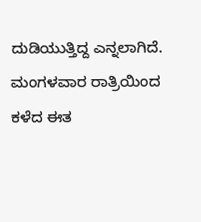ದುಡಿಯುತ್ತಿದ್ದ ಎನ್ನಲಾಗಿದೆ. ಮಂಗಳವಾರ ರಾತ್ರಿಯಿಂದ ಕಳೆದ ಈತ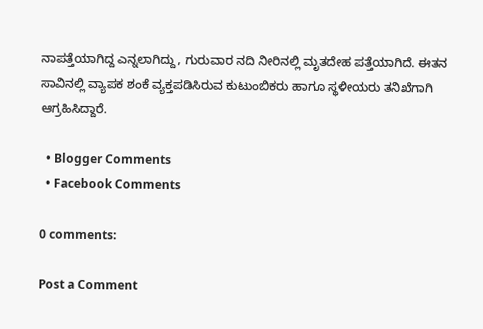ನಾಪತ್ತೆಯಾಗಿದ್ದ ಎನ್ನಲಾಗಿದ್ದು, ಗುರುವಾರ ನದಿ ನೀರಿನಲ್ಲಿ ಮೃತದೇಹ ಪತ್ತೆಯಾಗಿದೆ. ಈತನ ಸಾವಿನಲ್ಲಿ ವ್ಯಾಪಕ ಶಂಕೆ ವ್ಯಕ್ತಪಡಿಸಿರುವ ಕುಟುಂಬಿಕರು ಹಾಗೂ ಸ್ಥಳೀಯರು ತನಿಖೆಗಾಗಿ ಆಗ್ರಹಿಸಿದ್ದಾರೆ.

  • Blogger Comments
  • Facebook Comments

0 comments:

Post a Comment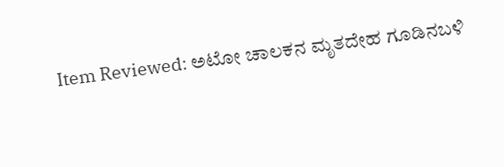Item Reviewed: ಅಟೋ ಚಾಲಕನ ಮೃತದೇಹ ಗೂಡಿನಬಳಿ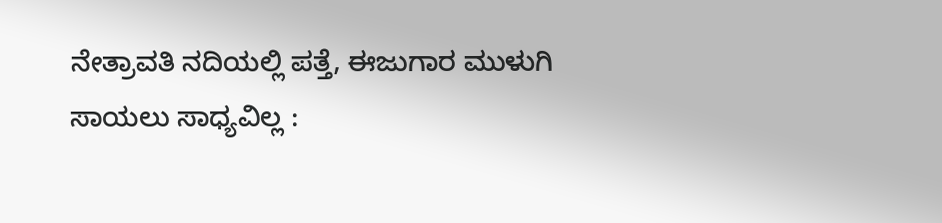ನೇತ್ರಾವತಿ ನದಿಯಲ್ಲಿ ಪತ್ತೆ, ಈಜುಗಾರ ಮುಳುಗಿ ಸಾಯಲು ಸಾಧ್ಯವಿಲ್ಲ :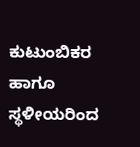ಕುಟುಂಬಿಕರ ಹಾಗೂ ಸ್ಥಳೀಯರಿಂದ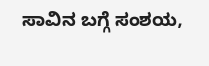ಸಾವಿನ ಬಗ್ಗೆ ಸಂಶಯ,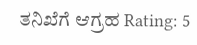ತನಿಖೆಗೆ ಆಗ್ರಹ Rating: 5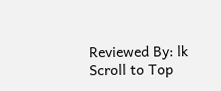Reviewed By: lk
Scroll to Top